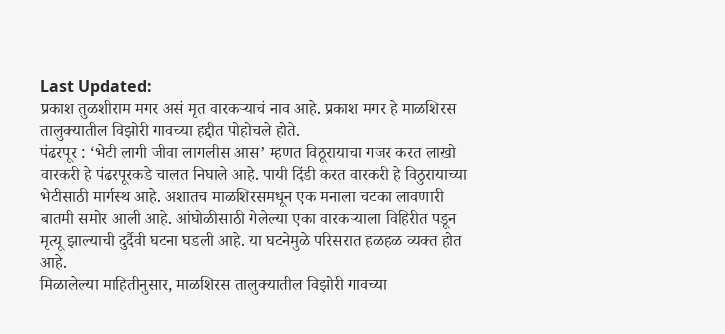Last Updated:
प्रकाश तुळशीराम मगर असं मृत वारकऱ्याचं नाव आहे. प्रकाश मगर हे माळशिरस तालुक्यातील विझोरी गावच्या हद्दीत पोहोचले होते.
पंढरपूर : ‘भेटी लागी जीवा लागलीस आस’ म्हणत विठूरायाचा गजर करत लाखो वारकरी हे पंढरपूरकडे चालत निघाले आहे. पायी दिंडी करत वारकरी हे विठुरायाच्या भेटीसाठी मार्गस्थ आहे. अशातच माळशिरसमधून एक मनाला चटका लावणारी बातमी समोर आली आहे. आंघोळीसाठी गेलेल्या एका वारकऱ्याला विहिरीत पडून मृत्यू झाल्याची दुर्दैवी घटना घडली आहे. या घटनेमुळे परिसरात हळहळ व्यक्त होत आहे.
मिळालेल्या माहितीनुसार, माळशिरस तालुक्यातील विझोरी गावच्या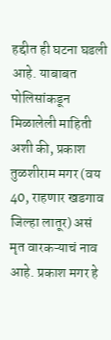हद्दीत ही घटना घडली आहे. याबाबत पोलिसांकडून मिळालेली माहिती अशी की, प्रकाश तुळशीराम मगर (वय 40, राहणार खडगाव जिल्हा लातूर) असं मृत वारकऱ्याचं नाव आहे. प्रकाश मगर हे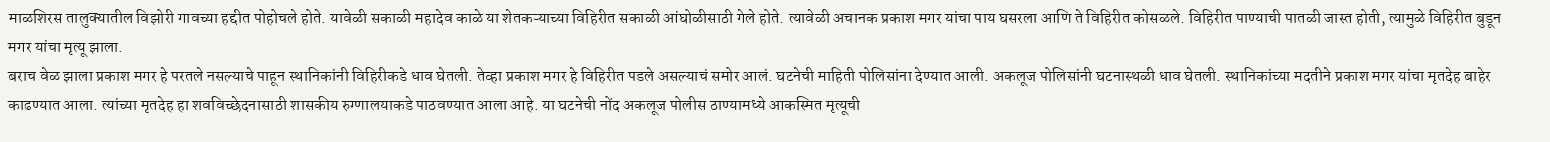माळशिरस तालुक्यातील विझोरी गावच्या हद्दीत पोहोचले होते. यावेळी सकाळी महादेव काळे या शेतकऱ्याच्या विहिरीत सकाळी आंघोळीसाठी गेले होते. त्यावेळी अचानक प्रकाश मगर यांचा पाय घसरला आणि ते विहिरीत कोसळले. विहिरीत पाण्याची पातळी जास्त होती, त्यामुळे विहिरीत बुडून मगर यांचा मृत्यू झाला.
बराच वेळ झाला प्रकाश मगर हे परतले नसल्याचे पाहून स्थानिकांनी विहिरीकडे धाव घेतली. तेव्हा प्रकाश मगर हे विहिरीत पडले असल्याचं समोर आलं. घटनेची माहिती पोलिसांना देण्यात आली. अकलूज पोलिसांनी घटनास्थळी धाव घेतली. स्थानिकांच्या मदतीने प्रकाश मगर यांचा मृतदेह बाहेर काढण्यात आला. त्यांच्या मृतदेह हा शवविच्छेदनासाठी शासकीय रुग्णालयाकडे पाठवण्यात आला आहे. या घटनेची नोंद अकलूज पोलीस ठाण्यामध्ये आकस्मित मृत्यूची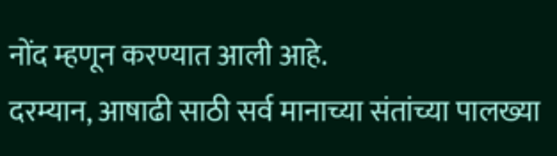नोंद म्हणून करण्यात आली आहे.
दरम्यान, आषाढी साठी सर्व मानाच्या संतांच्या पालख्या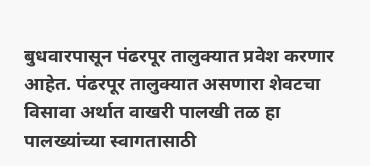बुधवारपासून पंढरपूर तालुक्यात प्रवेश करणार आहेत. पंढरपूर तालुक्यात असणारा शेवटचा विसावा अर्थात वाखरी पालखी तळ हा पालख्यांच्या स्वागतासाठी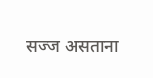सज्ज असताना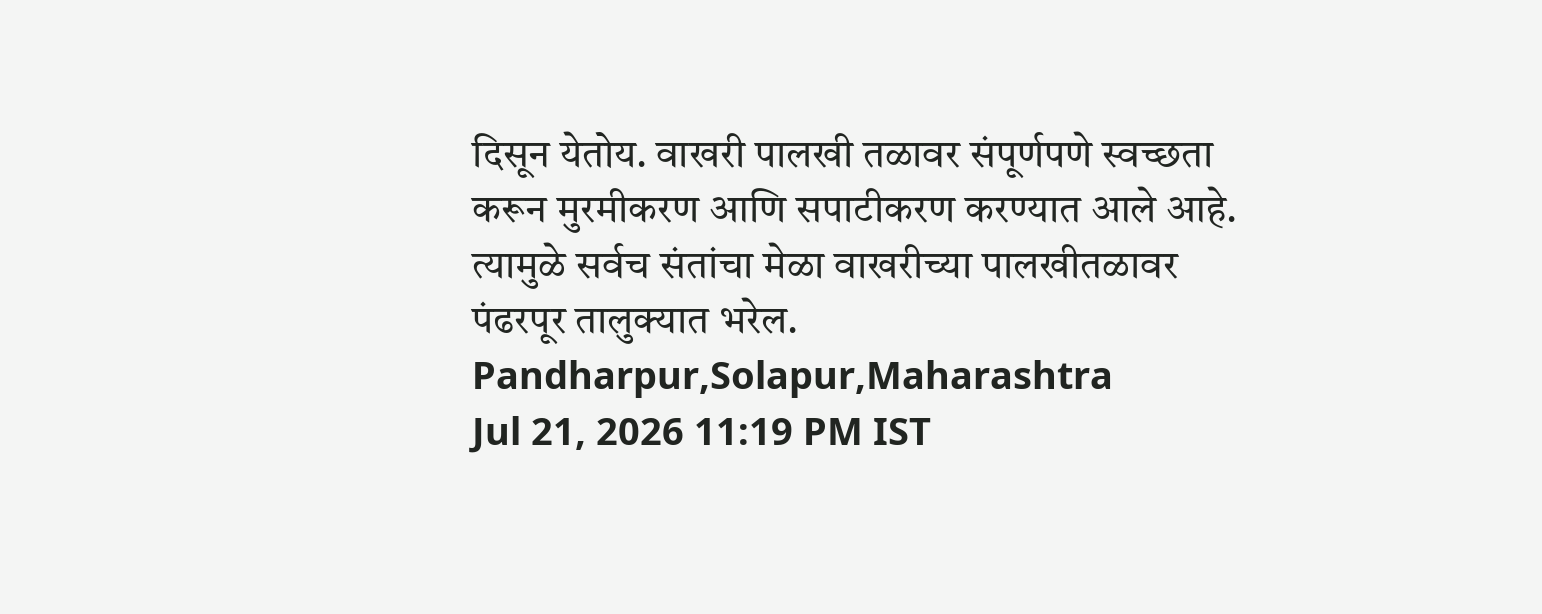दिसून येतोय. वाखरी पालखी तळावर संपूर्णपणे स्वच्छता करून मुरमीकरण आणि सपाटीकरण करण्यात आले आहे. त्यामुळे सर्वच संतांचा मेळा वाखरीच्या पालखीतळावर पंढरपूर तालुक्यात भरेल.
Pandharpur,Solapur,Maharashtra
Jul 21, 2026 11:19 PM IST